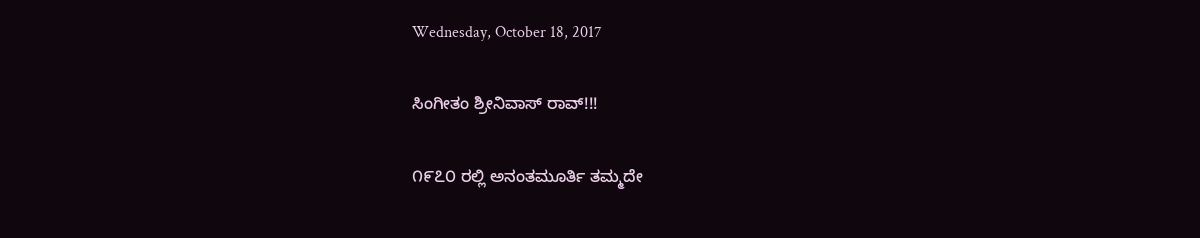Wednesday, October 18, 2017

ಸಿಂಗೀತಂ ಶ್ರೀನಿವಾಸ್ ರಾವ್!!!

೧೯೭೦ ರಲ್ಲಿ ಅನಂತಮೂರ್ತಿ ತಮ್ಮದೇ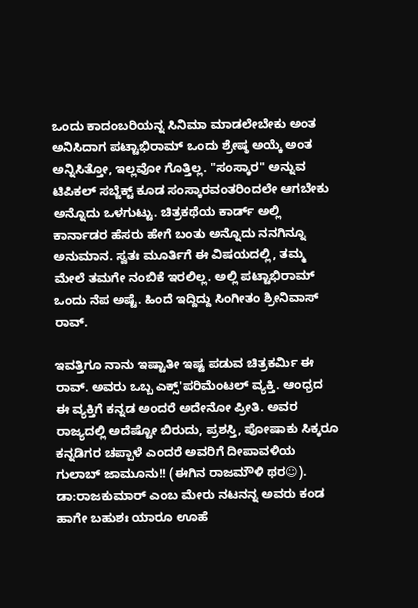ಒಂದು ಕಾದಂಬರಿಯನ್ನ ಸಿನಿಮಾ ಮಾಡಲೇಬೇಕು ಅಂತ ಅನಿಸಿದಾಗ ಪಟ್ಟಾಭಿರಾಮ್ ಒಂದು ಶ್ರೇಷ್ಠ ಅಯ್ಕೆ ಅಂತ ಅನ್ನಿಸಿತ್ತೋ, ಇಲ್ಲವೋ ಗೊತ್ತಿಲ್ಲ. "ಸಂಸ್ಕಾರ" ಅನ್ನುವ ಟಿಪಿಕಲ್ ಸಬ್ಜೆಕ್ಟ್ ಕೂಡ ಸಂಸ್ಕಾರವಂತರಿಂದಲೇ ಆಗಬೇಕು ಅನ್ನೊದು ಒಳಗುಟ್ಟು. ಚಿತ್ರಕಥೆಯ ಕಾರ್ಡ್ ಅಲ್ಲಿ ಕಾರ್ನಾಡರ ಹೆಸರು ಹೇಗೆ ಬಂತು ಅನ್ನೊದು ನನಗಿನ್ನೂ ಅನುಮಾನ. ಸ್ವತಃ ಮೂರ್ತಿಗೆ ಈ ವಿಷಯದಲ್ಲಿ, ತಮ್ಮ ಮೇಲೆ ತಮಗೇ ನಂಬಿಕೆ ಇರಲಿಲ್ಲ. ಅಲ್ಲಿ ಪಟ್ಟಾಭಿರಾಮ್ ಒಂದು ನೆಪ ಅಷ್ಟೆ. ಹಿಂದೆ ಇದ್ದಿದ್ದು ಸಿಂಗೀತಂ ಶ್ರೀನಿವಾಸ್ ರಾವ್.

ಇವತ್ತಿಗೂ ನಾನು ಇಷ್ಟಾತೀ ಇಷ್ಟ ಪಡುವ ಚಿತ್ರಕರ್ಮಿ ಈ ರಾವ್. ಅವರು ಒಬ್ಬ ಎಕ್ಸ್'ಪರಿಮೆಂಟಲ್ ವ್ಯಕ್ತಿ. ಆಂಧ್ರದ ಈ ವ್ಯಕ್ತಿಗೆ ಕನ್ನಡ ಅಂದರೆ ಅದೇನೋ ಪ್ರೀತಿ. ಅವರ ರಾಜ್ಯದಲ್ಲಿ ಅದೆಷ್ಟೋ ಬಿರುದು, ಪ್ರಶಸ್ತಿ, ಪೋಷಾಕು ಸಿಕ್ಕರೂ ಕನ್ನಡಿಗರ ಚಪ್ಪಾಳೆ ಎಂದರೆ ಅವರಿಗೆ ದೀಪಾವಳಿಯ ಗುಲಾಬ್ ಜಾಮೂನು!! (ಈಗಿನ ರಾಜಮೌಳಿ ಥರ☺). ಡಾ:ರಾಜಕುಮಾರ್ ಎಂಬ ಮೇರು ನಟನನ್ನ ಅವರು ಕಂಡ ಹಾಗೇ ಬಹುಶಃ ಯಾರೂ ಊಹೆ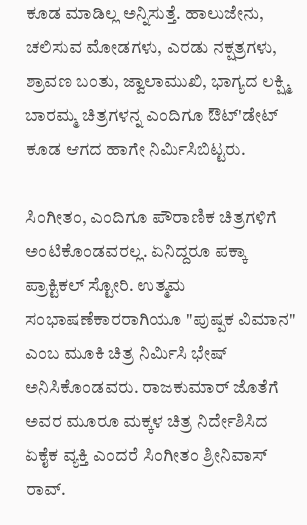ಕೂಡ ಮಾಡಿಲ್ಲ ಅನ್ನಿಸುತ್ತೆ. ಹಾಲುಜೇನು, ಚಲಿಸುವ ಮೋಡಗಳು, ಎರಡು ನಕ್ಷತ್ರಗಳು, ಶ್ರಾವಣ ಬಂತು, ಜ್ವಾಲಾಮುಖಿ, ಭಾಗ್ಯದ ಲಕ್ಷ್ಮಿ ಬಾರಮ್ಮ ಚಿತ್ರಗಳನ್ನ ಎಂದಿಗೂ ಔಟ್'ಡೇಟ್ ಕೂಡ ಆಗದ ಹಾಗೇ ನಿರ್ಮಿಸಿಬಿಟ್ಟರು.

ಸಿಂಗೀತಂ, ಎಂದಿಗೂ ಪೌರಾಣಿಕ ಚಿತ್ರಗಳಿಗೆ ಅಂಟಿಕೊಂಡವರಲ್ಲ. ಏನಿದ್ದರೂ ಪಕ್ಕಾ ಪ್ರಾಕ್ಟಿಕಲ್ ಸ್ಟೋರಿ. ಉತ್ಮಮ ಸಂಭಾಷಣೆಕಾರರಾಗಿಯೂ "ಪುಷ್ಪಕ ವಿಮಾನ" ಎಂಬ ಮೂಕಿ ಚಿತ್ರ ನಿರ್ಮಿಸಿ ಭೇಷ್ ಅನಿಸಿಕೊಂಡವರು. ರಾಜಕುಮಾರ್ ಜೊತೆಗೆ ಅವರ ಮೂರೂ ಮಕ್ಕಳ ಚಿತ್ರ ನಿರ್ದೇಶಿಸಿದ ಏಕೈಕ ವ್ಯಕ್ತಿ ಎಂದರೆ ಸಿಂಗೀತಂ ಶ್ರೀನಿವಾಸ್ ರಾವ್.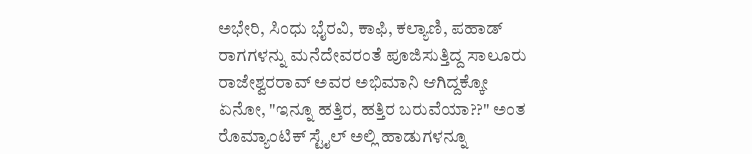ಅಭೇರಿ, ಸಿಂಧು ಭೈರವಿ, ಕಾಫಿ, ಕಲ್ಯಾಣಿ, ಪಹಾಡ್ ರಾಗಗಳನ್ನು ಮನೆದೇವರಂತೆ ಪೂಜಿಸುತ್ತಿದ್ದ ಸಾಲೂರು ರಾಜೇಶ್ವರರಾವ್ ಅವರ ಅಭಿಮಾನಿ ಆಗಿದ್ದಕ್ಕೋ ಏನೋ, "ಇನ್ನೂ ಹತ್ತಿರ, ಹತ್ತಿರ ಬರುವೆಯಾ??" ಅಂತ ರೊಮ್ಯಾಂಟಿಕ್ ಸ್ಟೈಲ್ ಅಲ್ಲಿ ಹಾಡುಗಳನ್ನೂ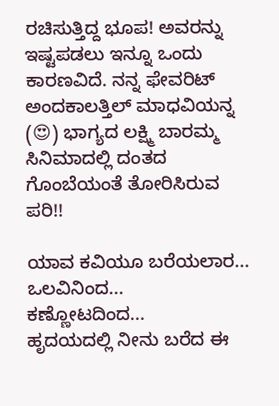ರಚಿಸುತ್ತಿದ್ದ ಭೂಪ! ಅವರನ್ನು ಇಷ್ಟಪಡಲು ಇನ್ನೂ ಒಂದು ಕಾರಣವಿದೆ. ನನ್ನ ಫೇವರಿಟ್ ಅಂದಕಾಲತ್ತಿಲ್ ಮಾಧವಿಯನ್ನ (😍) ಭಾಗ್ಯದ ಲಕ್ಷ್ಮಿ ಬಾರಮ್ಮ ಸಿನಿಮಾದಲ್ಲಿ ದಂತದ ಗೊಂಬೆಯಂತೆ ತೋರಿಸಿರುವ ಪರಿ!!

ಯಾವ ಕವಿಯೂ ಬರೆಯಲಾರ...
ಒಲವಿನಿಂದ...
ಕಣ್ಣೋಟದಿಂದ...
ಹೃದಯದಲ್ಲಿ ನೀನು ಬರೆದ ಈ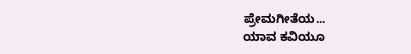ಪ್ರೇಮಗೀತೆಯ...
ಯಾವ ಕವಿಯೂ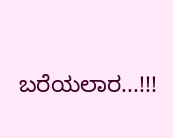ಬರೆಯಲಾರ...!!!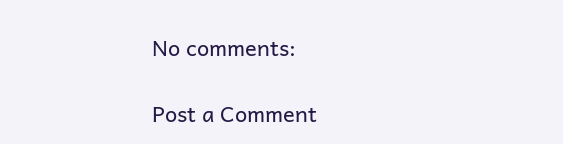No comments:

Post a Comment